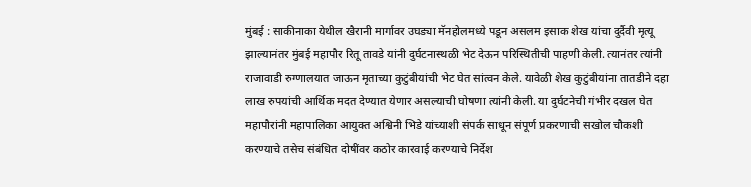मुंबई : साकीनाका येथील खैरानी मार्गावर उघड्या मॅनहोलमध्ये पडून असलम इसाक शेख यांचा दुर्दैवी मृत्यू झाल्यानंतर मुंबई महापौर रितू तावडे यांनी दुर्घटनास्थळी भेट देऊन परिस्थितीची पाहणी केली. त्यानंतर त्यांनी राजावाडी रुग्णालयात जाऊन मृताच्या कुटुंबीयांची भेट घेत सांत्वन केले. यावेळी शेख कुटुंबीयांना तातडीने दहा लाख रुपयांची आर्थिक मदत देण्यात येणार असल्याची घोषणा त्यांनी केली. या दुर्घटनेची गंभीर दखल घेत महापौरांनी महापालिका आयुक्त अश्विनी भिडे यांच्याशी संपर्क साधून संपूर्ण प्रकरणाची सखोल चौकशी करण्याचे तसेच संबंधित दोषींवर कठोर कारवाई करण्याचे निर्देश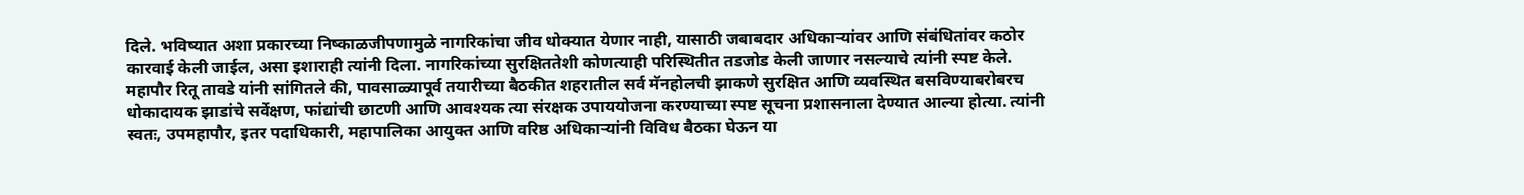दिले. भविष्यात अशा प्रकारच्या निष्काळजीपणामुळे नागरिकांचा जीव धोक्यात येणार नाही, यासाठी जबाबदार अधिकाऱ्यांवर आणि संबंधितांवर कठोर कारवाई केली जाईल, असा इशाराही त्यांनी दिला. नागरिकांच्या सुरक्षिततेशी कोणत्याही परिस्थितीत तडजोड केली जाणार नसल्याचे त्यांनी स्पष्ट केले.
महापौर रितू तावडे यांनी सांगितले की, पावसाळ्यापूर्व तयारीच्या बैठकीत शहरातील सर्व मॅनहोलची झाकणे सुरक्षित आणि व्यवस्थित बसविण्याबरोबरच धोकादायक झाडांचे सर्वेक्षण, फांद्यांची छाटणी आणि आवश्यक त्या संरक्षक उपाययोजना करण्याच्या स्पष्ट सूचना प्रशासनाला देण्यात आल्या होत्या. त्यांनी स्वतः, उपमहापौर, इतर पदाधिकारी, महापालिका आयुक्त आणि वरिष्ठ अधिकाऱ्यांनी विविध बैठका घेऊन या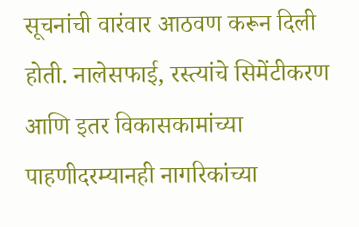सूचनांची वारंवार आठवण करून दिली होती. नालेसफाई, रस्त्यांचे सिमेंटीकरण आणि इतर विकासकामांच्या पाहणीदरम्यानही नागरिकांच्या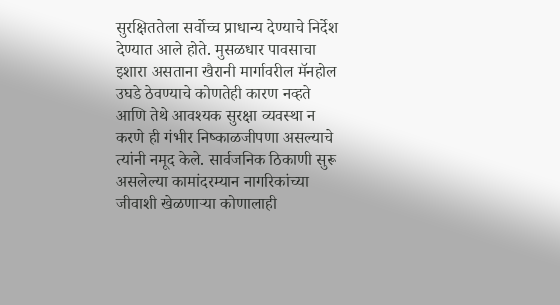सुरक्षिततेला सर्वोच्च प्राधान्य देण्याचे निर्देश देण्यात आले होते. मुसळधार पावसाचा इशारा असताना खैरानी मार्गावरील मॅनहोल उघडे ठेवण्याचे कोणतेही कारण नव्हते आणि तेथे आवश्यक सुरक्षा व्यवस्था न करणे ही गंभीर निष्काळजीपणा असल्याचे त्यांनी नमूद केले. सार्वजनिक ठिकाणी सुरू असलेल्या कामांदरम्यान नागरिकांच्या जीवाशी खेळणाऱ्या कोणालाही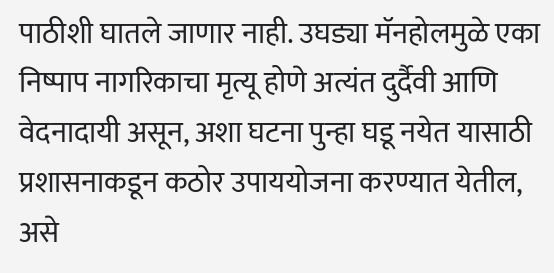पाठीशी घातले जाणार नाही. उघड्या मॅनहोलमुळे एका निष्पाप नागरिकाचा मृत्यू होणे अत्यंत दुर्दैवी आणि वेदनादायी असून, अशा घटना पुन्हा घडू नयेत यासाठी प्रशासनाकडून कठोर उपाययोजना करण्यात येतील, असे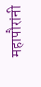महापौरांनी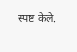स्पष्ट केले.